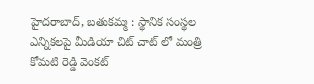హైదరాబాద్, బతుకమ్మ : స్థానిక సంస్థల ఎన్నికలపై మీడియా చిట్ చాట్ లో మంత్రి కోమటి రెడ్డి వెంకట్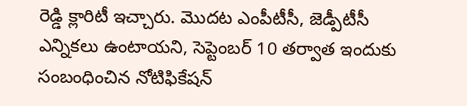రెడ్డి క్లారిటీ ఇచ్చారు. మొదట ఎంపీటీసీ, జెడ్పీటీసీ ఎన్నికలు ఉంటాయని, సెప్టెంబర్ 10 తర్వాత ఇందుకు సంబంధించిన నోటిఫికేషన్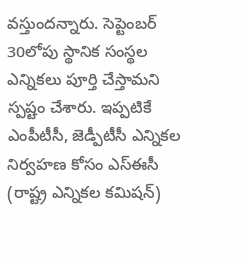వస్తుందన్నారు. సెప్టెంబర్ 30లోపు స్థానిక సంస్థల ఎన్నికలు పూర్తి చేస్తామని స్పష్టం చేశారు. ఇప్పటికే ఎంపీటీసీ, జెడ్పీటీసీ ఎన్నికల నిర్వహణ కోసం ఎస్ఈసీ (రాష్ట్ర ఎన్నికల కమిషన్)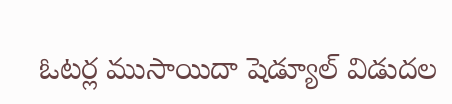ఓటర్ల ముసాయిదా షెడ్యూల్ విడుదల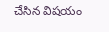చేసిన విషయం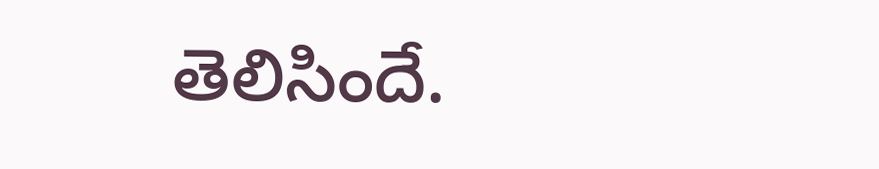తెలిసిందే.